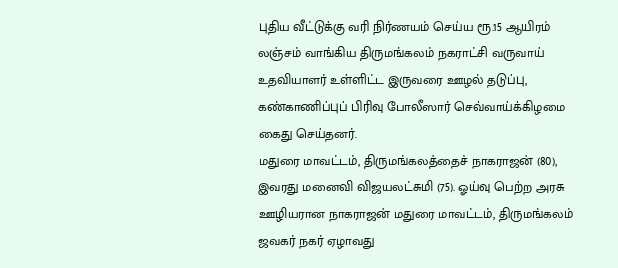புதிய வீட்டுக்கு வரி நிர்ணயம் செய்ய ரூ.15 ஆயிரம் லஞ்சம் வாங்கிய திருமங்கலம் நகராட்சி வருவாய் உதவியாளர் உள்ளிட்ட இருவரை ஊழல் தடுப்பு, கண்காணிப்புப் பிரிவு போலீஸார் செவ்வாய்க்கிழமை கைது செய்தனர்.
மதுரை மாவட்டம், திருமங்கலத்தைச் நாகராஜன் (80), இவரது மனைவி விஜயலட்சுமி (75). ஓய்வு பெற்ற அரசு ஊழியரான நாகராஜன் மதுரை மாவட்டம், திருமங்கலம் ஜவகர் நகர் ஏழாவது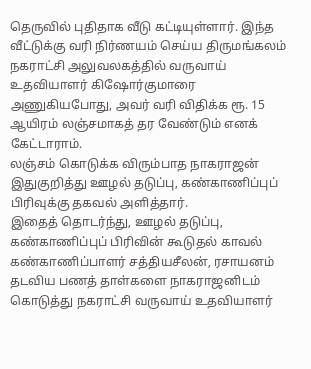தெருவில் புதிதாக வீடு கட்டியுள்ளார். இந்த வீட்டுக்கு வரி நிர்ணயம் செய்ய திருமங்கலம் நகராட்சி அலுவலகத்தில் வருவாய் உதவியாளர் கிஷோர்குமாரை அணுகியபோது, அவர் வரி விதிக்க ரூ. 15 ஆயிரம் லஞ்சமாகத் தர வேண்டும் எனக் கேட்டாராம்.
லஞ்சம் கொடுக்க விரும்பாத நாகராஜன் இதுகுறித்து ஊழல் தடுப்பு, கண்காணிப்புப் பிரிவுக்கு தகவல் அளித்தார்.
இதைத் தொடர்ந்து, ஊழல் தடுப்பு, கண்காணிப்புப் பிரிவின் கூடுதல் காவல் கண்காணிப்பாளர் சத்தியசீலன், ரசாயனம் தடவிய பணத் தாள்களை நாகராஜனிடம் கொடுத்து நகராட்சி வருவாய் உதவியாளர்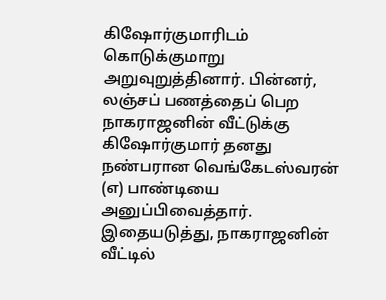கிஷோர்குமாரிடம் கொடுக்குமாறு அறுவுறுத்தினார். பின்னர், லஞ்சப் பணத்தைப் பெற நாகராஜனின் வீட்டுக்கு கிஷோர்குமார் தனது நண்பரான வெங்கேடஸ்வரன் (எ) பாண்டியை அனுப்பிவைத்தார்.
இதையடுத்து, நாகராஜனின் வீட்டில்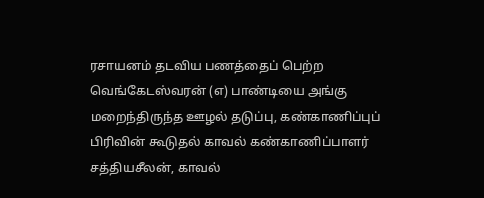ரசாயனம் தடவிய பணத்தைப் பெற்ற வெங்கேடஸ்வரன் (எ) பாண்டியை அங்கு மறைந்திருந்த ஊழல் தடுப்பு, கண்காணிப்புப் பிரிவின் கூடுதல் காவல் கண்காணிப்பாளர் சத்தியசீலன், காவல்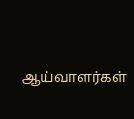ஆய்வாளர்கள்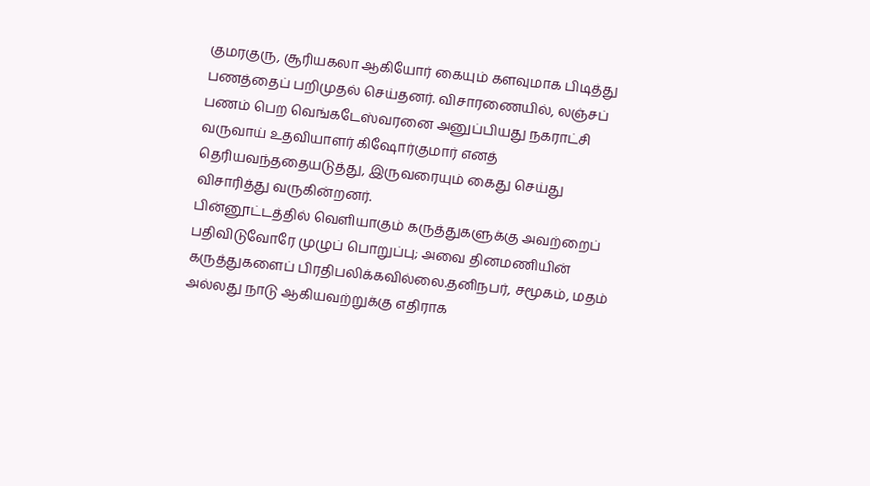குமரகுரு, சூரியகலா ஆகியோர் கையும் களவுமாக பிடித்து பணத்தைப் பறிமுதல் செய்தனர். விசாரணையில், லஞ்சப் பணம் பெற வெங்கடேஸ்வரனை அனுப்பியது நகராட்சி வருவாய் உதவியாளர் கிஷோர்குமார் எனத் தெரியவந்ததையடுத்து, இருவரையும் கைது செய்து விசாரித்து வருகின்றனர்.
பின்னூட்டத்தில் வெளியாகும் கருத்துகளுக்கு அவற்றைப் பதிவிடுவோரே முழுப் பொறுப்பு; அவை தினமணியின் கருத்துகளைப் பிரதிபலிக்கவில்லை.தனிநபர், சமூகம், மதம் அல்லது நாடு ஆகியவற்றுக்கு எதிராக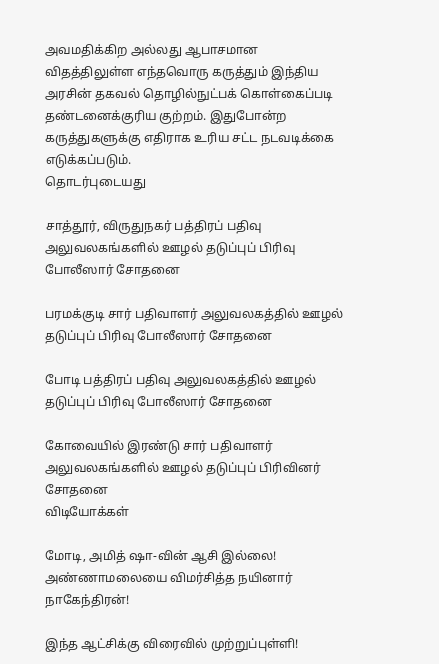அவமதிக்கிற அல்லது ஆபாசமான விதத்திலுள்ள எந்தவொரு கருத்தும் இந்திய அரசின் தகவல் தொழில்நுட்பக் கொள்கைப்படி தண்டனைக்குரிய குற்றம். இதுபோன்ற கருத்துகளுக்கு எதிராக உரிய சட்ட நடவடிக்கை எடுக்கப்படும்.
தொடர்புடையது

சாத்தூர், விருதுநகர் பத்திரப் பதிவு அலுவலகங்களில் ஊழல் தடுப்புப் பிரிவு போலீஸார் சோதனை

பரமக்குடி சார் பதிவாளர் அலுவலகத்தில் ஊழல் தடுப்புப் பிரிவு போலீஸார் சோதனை

போடி பத்திரப் பதிவு அலுவலகத்தில் ஊழல் தடுப்புப் பிரிவு போலீஸார் சோதனை

கோவையில் இரண்டு சார் பதிவாளர் அலுவலகங்களில் ஊழல் தடுப்புப் பிரிவினர் சோதனை
விடியோக்கள்

மோடி, அமித் ஷா-வின் ஆசி இல்லை! அண்ணாமலையை விமர்சித்த நயினார் நாகேந்திரன்!

இந்த ஆட்சிக்கு விரைவில் முற்றுப்புள்ளி!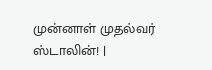முன்னாள் முதல்வர் ஸ்டாலின்! |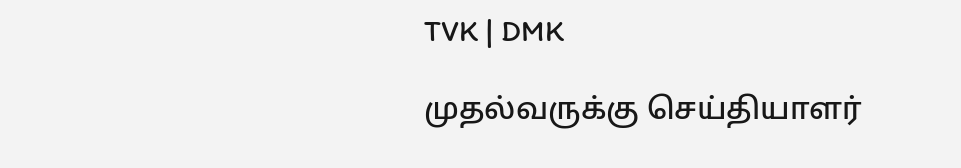TVK | DMK

முதல்வருக்கு செய்தியாளர்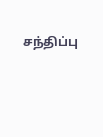சந்திப்பு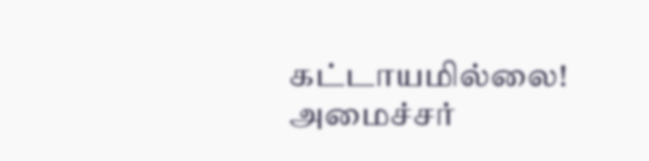கட்டாயமில்லை! அமைச்சர்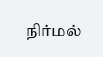நிர்மல்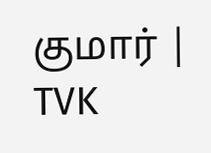குமார் | TVK